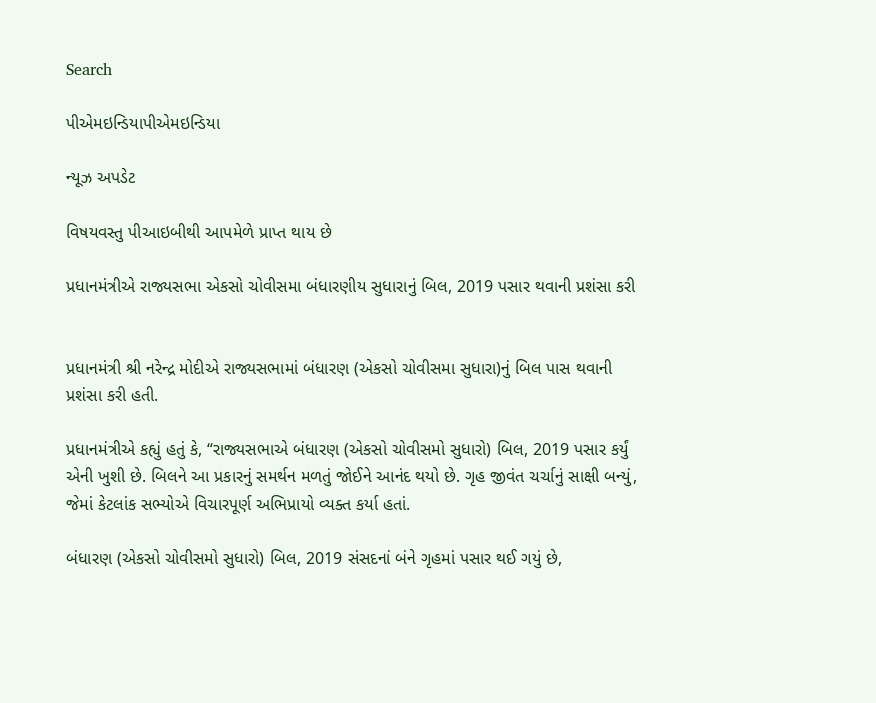Search

પીએમઇન્ડિયાપીએમઇન્ડિયા

ન્યૂઝ અપડેટ

વિષયવસ્તુ પીઆઇબીથી આપમેળે પ્રાપ્ત થાય છે

પ્રધાનમંત્રીએ રાજ્યસભા એકસો ચોવીસમા બંધારણીય સુધારાનું બિલ, 2019 પસાર થવાની પ્રશંસા કરી


પ્રધાનમંત્રી શ્રી નરેન્દ્ર મોદીએ રાજ્યસભામાં બંધારણ (એકસો ચોવીસમા સુધારા)નું બિલ પાસ થવાની પ્રશંસા કરી હતી.

પ્રધાનમંત્રીએ કહ્યું હતું કે, “રાજ્યસભાએ બંધારણ (એકસો ચોવીસમો સુધારો) બિલ, 2019 પસાર કર્યું એની ખુશી છે. બિલને આ પ્રકારનું સમર્થન મળતું જોઈને આનંદ થયો છે. ગૃહ જીવંત ચર્ચાનું સાક્ષી બન્યું, જેમાં કેટલાંક સભ્યોએ વિચારપૂર્ણ અભિપ્રાયો વ્યક્ત કર્યા હતાં.

બંધારણ (એકસો ચોવીસમો સુધારો) બિલ, 2019 સંસદનાં બંને ગૃહમાં પસાર થઈ ગયું છે,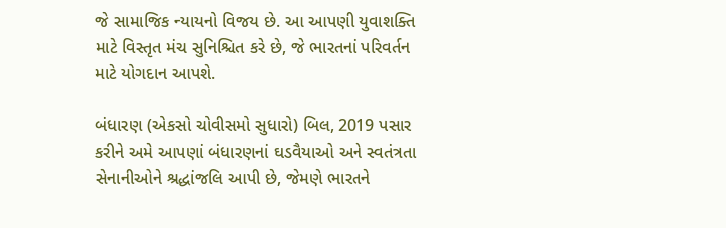જે સામાજિક ન્યાયનો વિજય છે. આ આપણી યુવાશક્તિ માટે વિસ્તૃત મંચ સુનિશ્ચિત કરે છે, જે ભારતનાં પરિવર્તન માટે યોગદાન આપશે.

બંધારણ (એકસો ચોવીસમો સુધારો) બિલ, 2019 પસાર કરીને અમે આપણાં બંધારણનાં ઘડવૈયાઓ અને સ્વતંત્રતા સેનાનીઓને શ્રદ્ધાંજલિ આપી છે, જેમણે ભારતને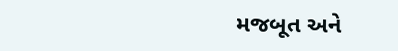મજબૂત અને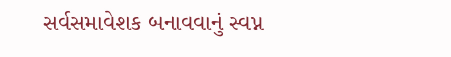સર્વસમાવેશક બનાવવાનું સ્વપ્ન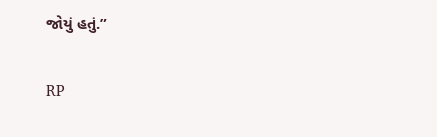જોયું હતું.”

RP